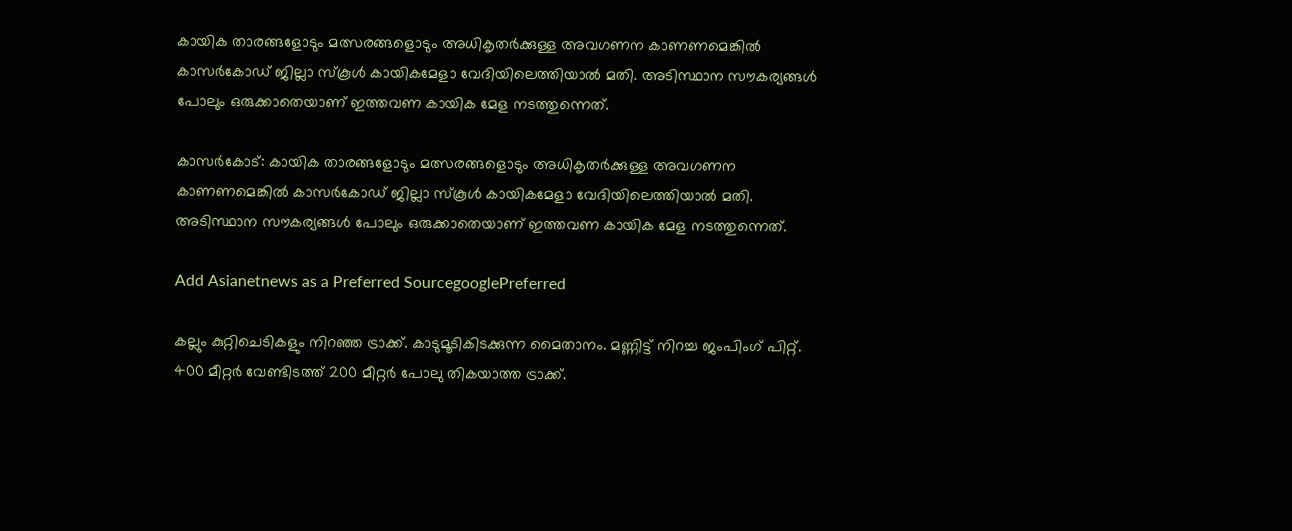കായിക താരങ്ങളോടും മത്സരങ്ങളൊടും അധികൃതർക്കുള്ള അവഗണന കാണണമെങ്കിൽ കാസർകോഡ് ജില്ലാ സ്കൂൾ കായികമേളാ വേദിയിലെത്തിയാൽ മതി. അടിസ്ഥാന സൗകര്യങ്ങൾ പോലും ഒരുക്കാതെയാണ് ഇത്തവണ കായിക മേള നടത്തുന്നെത്.

കാസര്‍കോട്: കായിക താരങ്ങളോടും മത്സരങ്ങളൊടും അധികൃതർക്കുള്ള അവഗണന കാണണമെങ്കിൽ കാസർകോഡ് ജില്ലാ സ്കൂൾ കായികമേളാ വേദിയിലെത്തിയാൽ മതി. അടിസ്ഥാന സൗകര്യങ്ങൾ പോലും ഒരുക്കാതെയാണ് ഇത്തവണ കായിക മേള നടത്തുന്നെത്.

Add Asianetnews as a Preferred SourcegooglePreferred

കല്ലും കുറ്റിചെടികളും നിറഞ്ഞ ട്രാക്ക്. കാടുമൂടികിടക്കുന്ന മൈതാനം. മണ്ണിട്ട് നിറച്ച ജംപിംഗ് പിറ്റ്. 400 മീറ്റർ വേണ്ടിടത്ത് 200 മീറ്റർ പോലു തികയാത്ത ട്രാക്ക്.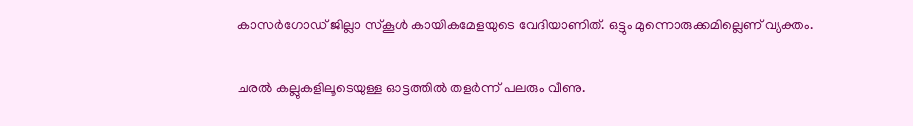കാസർഗോഡ് ജില്ലാ സ്കൂൾ കായികമേളയുടെ വേദിയാണിത്. ഒട്ടും മുന്നൊരുക്കമില്ലെണ് വ്യക്തം.

ചരൽ കല്ലുകളിലൂടെയുള്ള ഓട്ടത്തിൽ തളർന്ന് പലരും വീണു.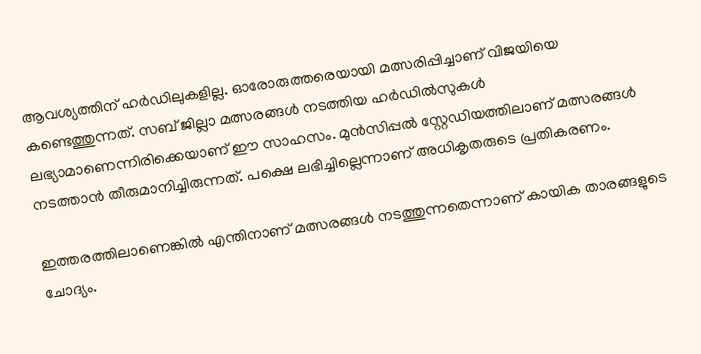ആവശ്യത്തിന് ഹർഡിലുകളില്ല. ഓരോരുത്തരെയായി മത്സരിപ്പിച്ചാണ് വിജയിയെ കണ്ടെത്തുന്നത്. സബ് ജില്ലാ മത്സരങ്ങൾ നടത്തിയ ഹർഡിൽസുകൾ ലഭ്യാമാണെന്നിരിക്കെയാണ് ഈ സാഹസം. മുൻസിപ്പൽ സ്റ്റേഡിയത്തിലാണ് മത്സരങ്ങൾ നടത്താൻ തീരുമാനിച്ചിരുന്നത്. പക്ഷെ ലഭിച്ചില്ലെന്നാണ് അധികൃതരുടെ പ്രതികരണം.

ഇത്തരത്തിലാണെങ്കിൽ എന്തിനാണ് മത്സരങ്ങൾ നടത്തുന്നതെന്നാണ് കായിക താരങ്ങളുടെ ചോദ്യം.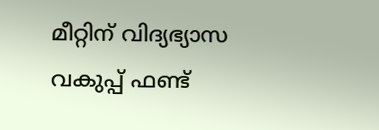മീറ്റിന് വിദ്യഭ്യാസ വകുപ്പ് ഫണ്ട്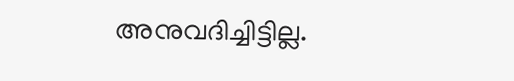അനുവദിച്ചിട്ടില്ല.